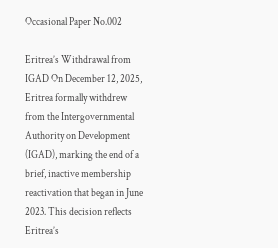Occasional Paper No.002

Eritrea’s Withdrawal from IGAD On December 12, 2025, Eritrea formally withdrew from the Intergovernmental Authority on Development (IGAD), marking the end of a brief, inactive membership reactivation that began in June 2023. This decision reflects Eritrea’s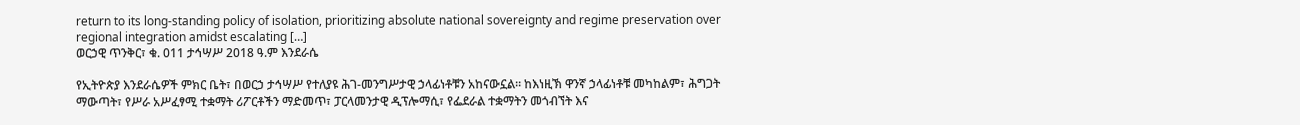return to its long-standing policy of isolation, prioritizing absolute national sovereignty and regime preservation over regional integration amidst escalating […]
ወርኃዊ ጥንቅር፣ ቁ. 011 ታኅሣሥ 2018 ዓ.ም እንደራሴ

የኢትዮጵያ እንደራሴዎች ምክር ቤት፣ በወርኃ ታኅሣሥ የተለያዩ ሕገ-መንግሥታዊ ኃላፊነቶቹን አከናውኗል። ከእነዚኽ ዋንኛ ኃላፊነቶቹ መካከልም፣ ሕግጋት ማውጣት፣ የሥራ አሥፈፃሚ ተቋማት ሪፖርቶችን ማድመጥ፣ ፓርላመንታዊ ዲፕሎማሲ፣ የፌደራል ተቋማትን መጎብኘት እና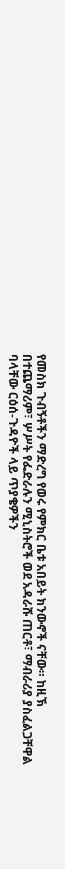የመስክ ጉብኝቶችን ማድረግ የወሩ የምክር ቤቱ አበይት ክንውኖች ናቸው። ከዚኽ በተጨማሪም፣ ሦሥት የፌድራሉን ሚኒስትሮች ወደ አዳራሹ ጠርቶ፣ ማብራሪያ ያስፈልጋቸዋል ባላቸው ርዕሰ-ጉዳዮች ላይ ጥያቄዎችን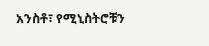አንስቶ፣ የሚኒስትሮቹን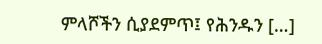ምላሾችን ሲያደምጥ፤ የሕንዱን […]